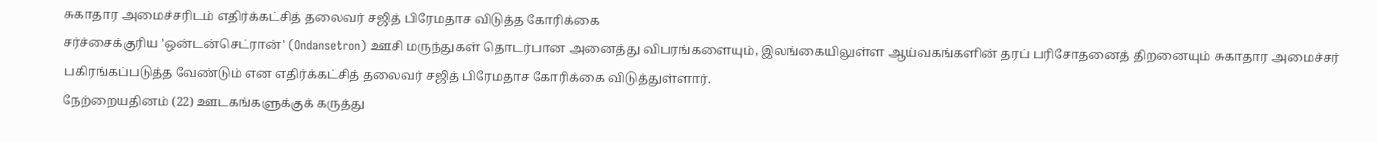சுகாதார அமைச்சரிடம் எதிர்க்கட்சித் தலைவர் சஜித் பிரேமதாச விடுத்த கோரிக்கை
சர்ச்சைக்குரிய 'ஒன்டன்செட்ரான்' (Ondansetron) ஊசி மருந்துகள் தொடர்பான அனைத்து விபரங்களையும், இலங்கையிலுள்ள ஆய்வகங்களின் தரப் பரிசோதனைத் திறனையும் சுகாதார அமைச்சர் பகிரங்கப்படுத்த வேண்டும் என எதிர்க்கட்சித் தலைவர் சஜித் பிரேமதாச கோரிக்கை விடுத்துள்ளார்.
நேற்றையதினம் (22) ஊடகங்களுக்குக் கருத்து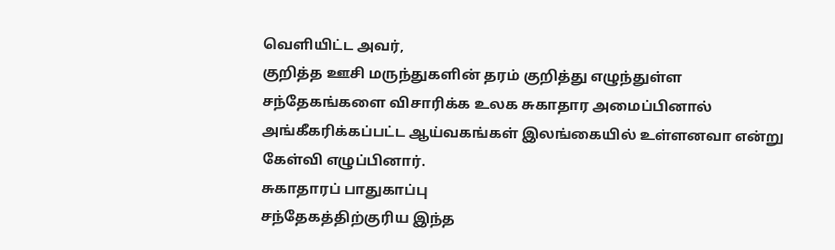வெளியிட்ட அவர்,
குறித்த ஊசி மருந்துகளின் தரம் குறித்து எழுந்துள்ள சந்தேகங்களை விசாரிக்க உலக சுகாதார அமைப்பினால் அங்கீகரிக்கப்பட்ட ஆய்வகங்கள் இலங்கையில் உள்ளனவா என்று கேள்வி எழுப்பினார்.
சுகாதாரப் பாதுகாப்பு
சந்தேகத்திற்குரிய இந்த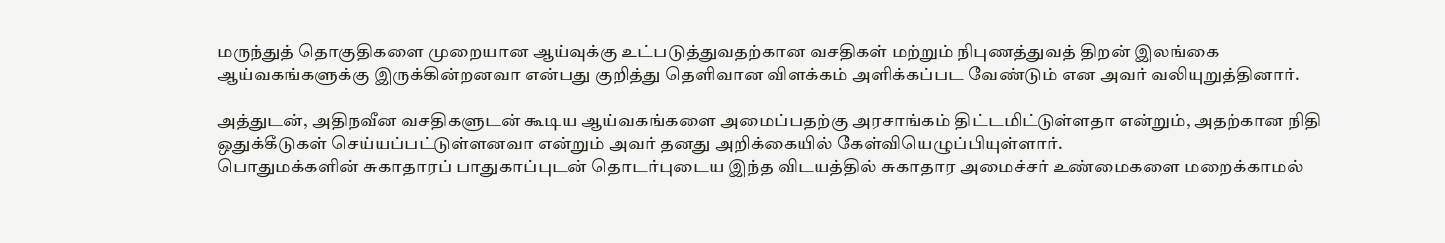மருந்துத் தொகுதிகளை முறையான ஆய்வுக்கு உட்படுத்துவதற்கான வசதிகள் மற்றும் நிபுணத்துவத் திறன் இலங்கை ஆய்வகங்களுக்கு இருக்கின்றனவா என்பது குறித்து தெளிவான விளக்கம் அளிக்கப்பட வேண்டும் என அவர் வலியுறுத்தினார்.

அத்துடன், அதிநவீன வசதிகளுடன் கூடிய ஆய்வகங்களை அமைப்பதற்கு அரசாங்கம் திட்டமிட்டுள்ளதா என்றும், அதற்கான நிதி ஒதுக்கீடுகள் செய்யப்பட்டுள்ளனவா என்றும் அவர் தனது அறிக்கையில் கேள்வியெழுப்பியுள்ளார்.
பொதுமக்களின் சுகாதாரப் பாதுகாப்புடன் தொடர்புடைய இந்த விடயத்தில் சுகாதார அமைச்சர் உண்மைகளை மறைக்காமல்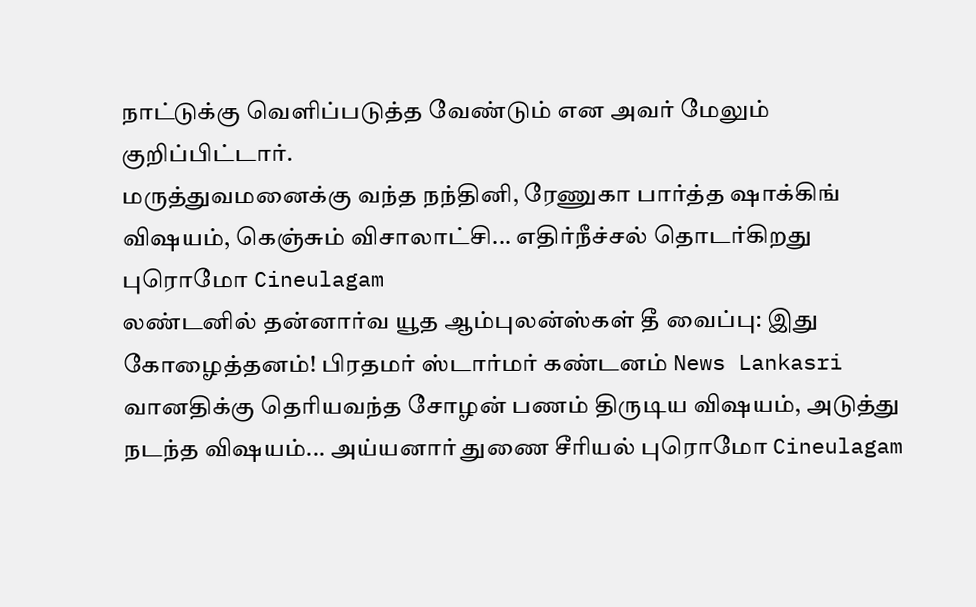நாட்டுக்கு வெளிப்படுத்த வேண்டும் என அவர் மேலும் குறிப்பிட்டார்.
மருத்துவமனைக்கு வந்த நந்தினி, ரேணுகா பார்த்த ஷாக்கிங் விஷயம், கெஞ்சும் விசாலாட்சி... எதிர்நீச்சல் தொடர்கிறது புரொமோ Cineulagam
லண்டனில் தன்னார்வ யூத ஆம்புலன்ஸ்கள் தீ வைப்பு: இது கோழைத்தனம்! பிரதமர் ஸ்டார்மர் கண்டனம் News Lankasri
வானதிக்கு தெரியவந்த சோழன் பணம் திருடிய விஷயம், அடுத்து நடந்த விஷயம்... அய்யனார் துணை சீரியல் புரொமோ Cineulagam